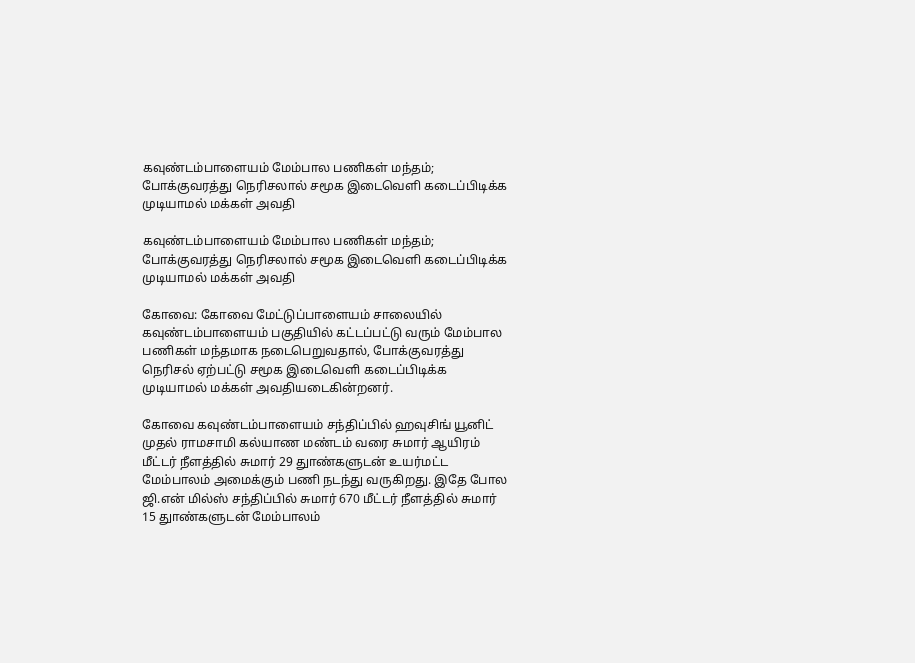கவுண்டம்பாளையம் மேம்பால பணிகள் மந்தம்; போக்குவரத்து நெரிசலால் சமூக இடைவெளி கடைப்பிடிக்க முடியாமல் மக்கள் அவதி

கவுண்டம்பாளையம் மேம்பால பணிகள் மந்தம்; போக்குவரத்து நெரிசலால் சமூக இடைவெளி கடைப்பிடிக்க முடியாமல் மக்கள் அவதி

கோவை: கோவை மேட்டுப்பாளையம் சாலையில் கவுண்டம்பாளையம் பகுதியில் கட்டப்பட்டு வரும் மேம்பால பணிகள் மந்தமாக நடைபெறுவதால், போக்குவரத்து நெரிசல் ஏற்பட்டு சமூக இடைவெளி கடைப்பிடிக்க முடியாமல் மக்கள் அவதியடைகின்றனர்.

கோவை கவுண்டம்பாளையம் சந்திப்பில் ஹவுசிங் யூனிட் முதல் ராமசாமி கல்யாண மண்டம் வரை சுமார் ஆயிரம் மீட்டர் நீளத்தில் சுமார் 29 துாண்களுடன் உயர்மட்ட மேம்பாலம் அமைக்கும் பணி நடந்து வருகிறது. இதே போல ஜி.என் மில்ஸ் சந்திப்பில் சுமார் 670 மீட்டர் நீளத்தில் சுமார் 15 துாண்களுடன் மேம்பாலம்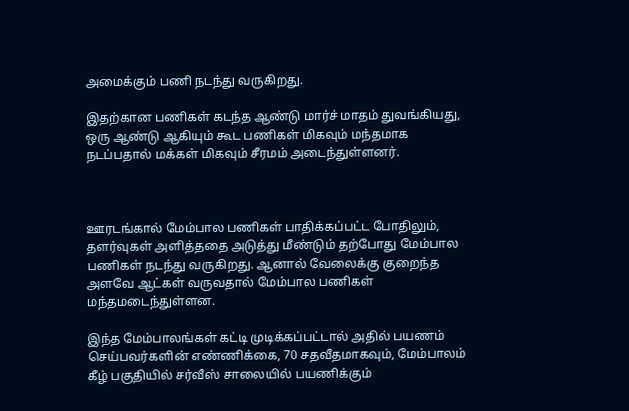அமைக்கும் பணி நடந்து வருகிறது.

இதற்கான பணிகள் கடந்த ஆண்டு மார்ச் மாதம் துவங்கியது, ஒரு ஆண்டு ஆகியும் கூட பணிகள் மிகவும் மந்தமாக நடப்பதால் மக்கள் மிகவும் சீரமம் அடைந்துள்ளனர்.



ஊரடங்கால் மேம்பால பணிகள் பாதிக்கப்பட்ட போதிலும், தளர்வுகள் அளித்ததை அடுத்து மீண்டும் தற்போது மேம்பால பணிகள் நடந்து வருகிறது. ஆனால் வேலைக்கு குறைந்த அளவே ஆட்கள் வருவதால் மேம்பால பணிகள் மந்தமடைந்துள்ளன.

இந்த மேம்பாலங்கள் கட்டி முடிக்கப்பட்டால் அதில் பயணம் செய்பவர்களின் எண்ணிக்கை, 70 சதவீதமாகவும், மேம்பாலம் கீழ் பகுதியில் சர்வீஸ் சாலையில் பயணிக்கும்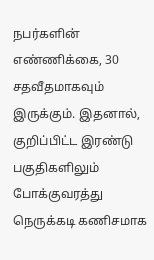நபர்களின் எண்ணிக்கை, 30 சதவீதமாகவும் இருக்கும். இதனால், குறிப்பிட்ட இரண்டு பகுதிகளிலும் போக்குவரத்து நெருக்கடி கணிசமாக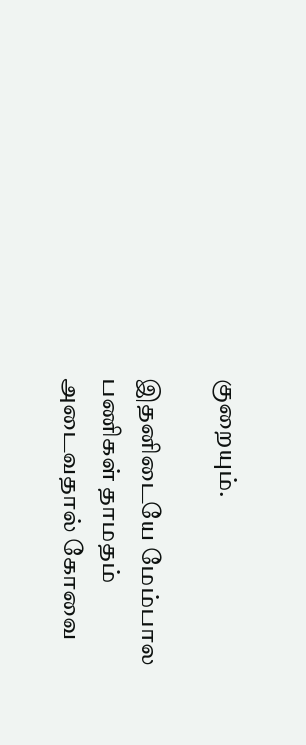குறையும்.

இதனிடையே மேம்பால பணிகள் தாமதம் அடைவதால் கோவை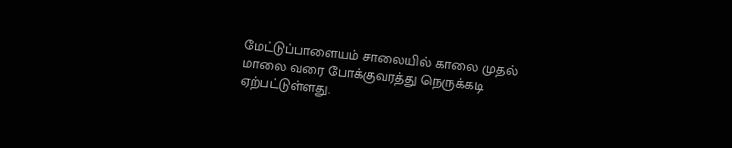மேட்டுப்பாளையம் சாலையில் காலை முதல் மாலை வரை போக்குவரத்து நெருக்கடி ஏற்பட்டுள்ளது.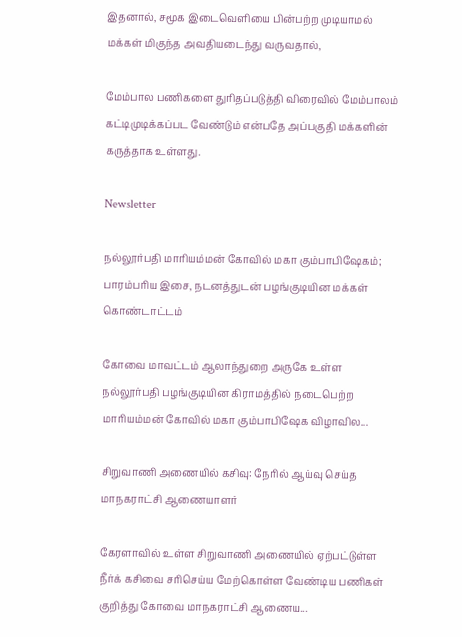இதனால், சமூக இடைவெளியை பின்பற்ற முடியாமல் மக்கள் மிகுந்த அவதியடைந்து வருவதால்,

மேம்பால பணிகளை துரிதப்படுத்தி விரைவில் மேம்பாலம் கட்டிமுடிக்கப்பட வேண்டும் என்பதே அப்பகுதி மக்களின் கருத்தாக உள்ளது.

Newsletter

நல்லூர்பதி மாரியம்மன் கோவில் மகா கும்பாபிஷேகம்; பாரம்பரிய இசை, நடனத்துடன் பழங்குடியின மக்கள் கொண்டாட்டம்

கோவை மாவட்டம் ஆலாந்துறை அருகே உள்ள நல்லூர்பதி பழங்குடியின கிராமத்தில் நடைபெற்ற மாரியம்மன் கோவில் மகா கும்பாபிஷேக விழாவில...

சிறுவாணி அணையில் கசிவு: நேரில் ஆய்வு செய்த மாநகராட்சி ஆணையாளர்

கேரளாவில் உள்ள சிறுவாணி அணையில் ஏற்பட்டுள்ள நீர்க் கசிவை சரிசெய்ய மேற்கொள்ள வேண்டிய பணிகள் குறித்து கோவை மாநகராட்சி ஆணைய...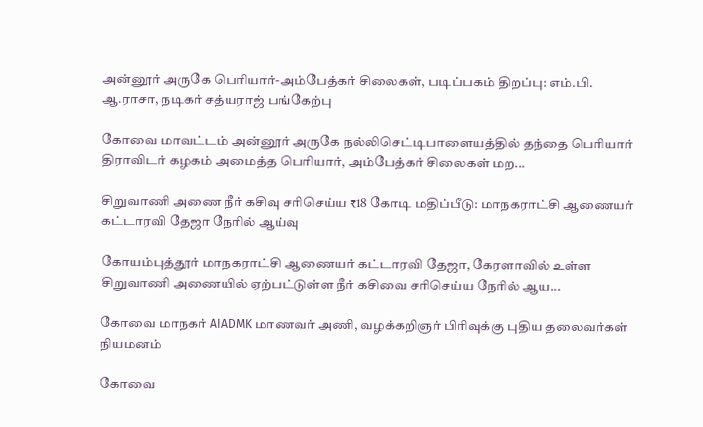அன்னூர் அருகே பெரியார்-அம்பேத்கர் சிலைகள், படிப்பகம் திறப்பு: எம்.பி. ஆ.ராசா, நடிகர் சத்யராஜ் பங்கேற்பு

கோவை மாவட்டம் அன்னூர் அருகே நல்லிசெட்டிபாளையத்தில் தந்தை பெரியார் திராவிடர் கழகம் அமைத்த பெரியார், அம்பேத்கர் சிலைகள் மற...

சிறுவாணி அணை நீர் கசிவு சரிசெய்ய ₹18 கோடி மதிப்பீடு: மாநகராட்சி ஆணையர் கட்டாரவி தேஜா நேரில் ஆய்வு

கோயம்புத்தூர் மாநகராட்சி ஆணையர் கட்டாரவி தேஜா, கேரளாவில் உள்ள சிறுவாணி அணையில் ஏற்பட்டுள்ள நீர் கசிவை சரிசெய்ய நேரில் ஆய...

கோவை மாநகர் AIADMK மாணவர் அணி, வழக்கறிஞர் பிரிவுக்கு புதிய தலைவர்கள் நியமனம்

கோவை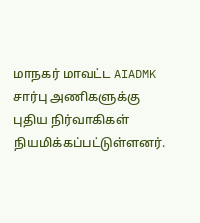மாநகர் மாவட்ட AIADMK சார்பு அணிகளுக்கு புதிய நிர்வாகிகள் நியமிக்கப்பட்டுள்ளனர்.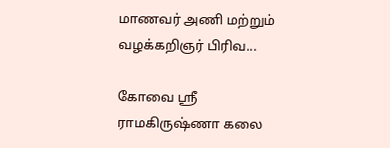மாணவர் அணி மற்றும் வழக்கறிஞர் பிரிவ...

கோவை ஸ்ரீ ராமகிருஷ்ணா கலை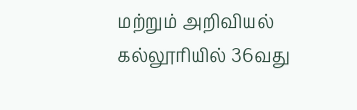மற்றும் அறிவியல் கல்லூரியில் 36வது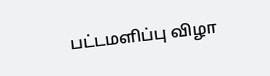பட்டமளிப்பு விழா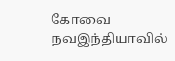கோவை நவஇந்தியாவில்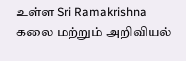உள்ள Sri Ramakrishna கலை மற்றும் அறிவியல்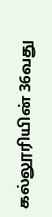கல்லூரியின் 36வது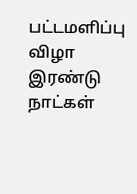பட்டமளிப்பு விழா இரண்டு நாட்கள்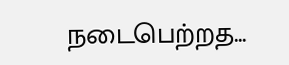நடைபெற்றத...